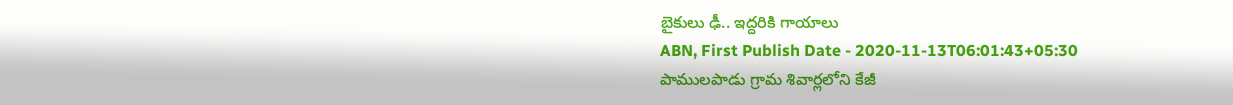బైకులు ఢీ.. ఇద్దరికి గాయాలు
ABN, First Publish Date - 2020-11-13T06:01:43+05:30
పాములపాడు గ్రామ శివార్లలోని కేజీ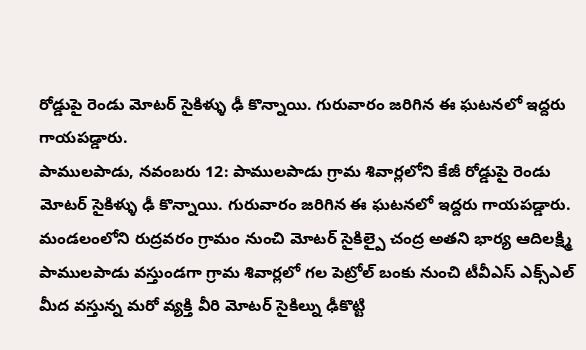రోడ్డుపై రెండు మోటర్ సైకిళ్ళు ఢీ కొన్నాయి. గురువారం జరిగిన ఈ ఘటనలో ఇద్దరు గాయపడ్డారు.
పాములపాడు, నవంబరు 12: పాములపాడు గ్రామ శివార్లలోని కేజీ రోడ్డుపై రెండు మోటర్ సైకిళ్ళు ఢీ కొన్నాయి. గురువారం జరిగిన ఈ ఘటనలో ఇద్దరు గాయపడ్డారు. మండలంలోని రుద్రవరం గ్రామం నుంచి మోటర్ సైకిల్పై చంద్ర అతని భార్య ఆదిలక్ష్మి పాములపాడు వస్తుండగా గ్రామ శివార్లలో గల పెట్రోల్ బంకు నుంచి టీవీఎస్ ఎక్స్ఎల్ మీద వస్తున్న మరో వ్యక్తి వీరి మోటర్ సైకిల్ను ఢీకొట్టి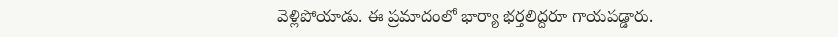వెళ్లిపోయాడు. ఈ ప్రమాదంలో భార్యా భర్తలిద్దరూ గాయపడ్డారు.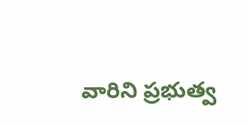వారిని ప్రభుత్వ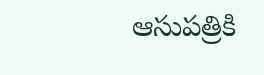ఆసుపత్రికి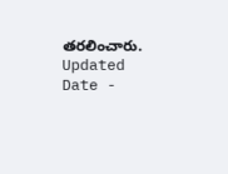తరలించారు.
Updated Date -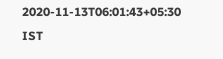2020-11-13T06:01:43+05:30 IST